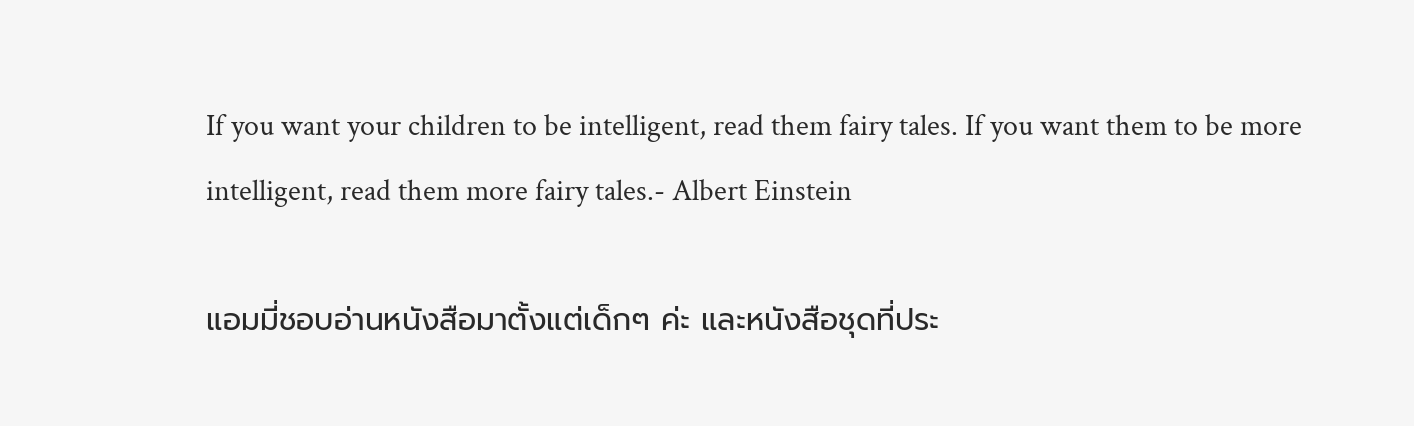If you want your children to be intelligent, read them fairy tales. If you want them to be more intelligent, read them more fairy tales.- Albert Einstein

แอมมี่ชอบอ่านหนังสือมาตั้งแต่เด็กๆ ค่ะ และหนังสือชุดที่ประ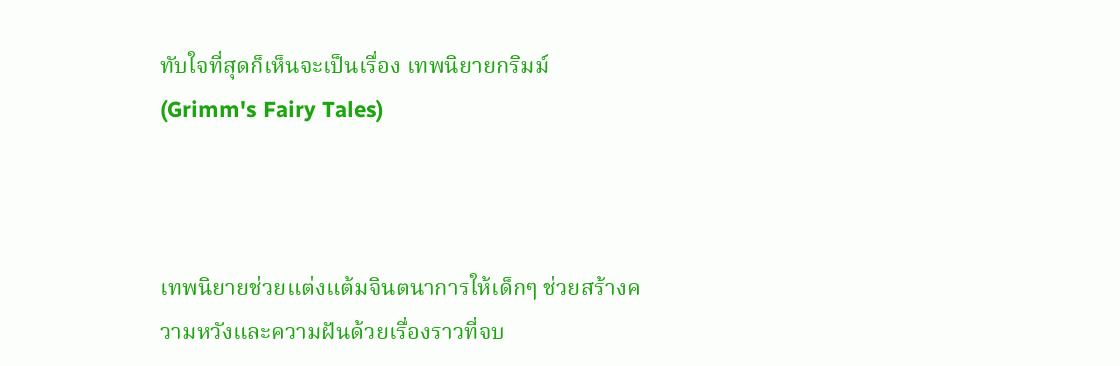ทับใจที่สุดก็เห็นจะเป็นเรื่อง เทพนิยายกริมม์ (Grimm's Fairy Tales)



เทพนิยายช่วยแต่งแต้มจินตนาการให้เด็กๆ ช่วยสร้างความหวังและความฝันด้วยเรื่องราวที่จบ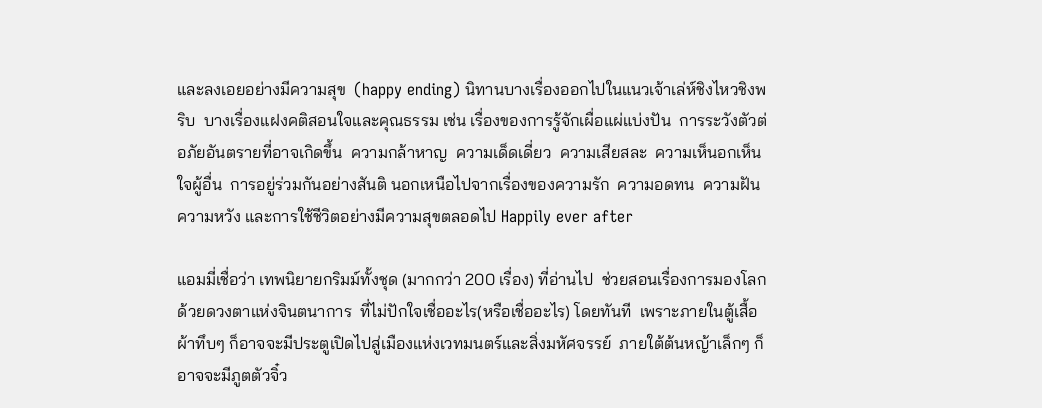และลงเอยอย่างมีความสุข  (happy ending) นิทานบางเรื่องออกไปในแนวเจ้าเล่ห์ชิงไหวชิงพริบ  บางเรื่องแฝงคติสอนใจและคุณธรรม เช่น เรื่องของการรู้จักเผื่อแผ่แบ่งปัน  การระวังตัวต่อภัยอันตรายที่อาจเกิดขึ้น  ความกล้าหาญ  ความเด็ดเดี่ยว  ความเสียสละ  ความเห็นอกเห็นใจผู้อื่น  การอยู่ร่วมกันอย่างสันติ นอกเหนือไปจากเรื่องของความรัก  ความอดทน  ความฝัน  ความหวัง และการใช้ชีวิตอย่างมีความสุขตลอดไป Happily ever after

แอมมี่เชื่อว่า เทพนิยายกริมม์ทั้งชุด (มากกว่า 200 เรื่อง) ที่อ่านไป  ช่วยสอนเรื่องการมองโลกด้วยดวงตาแห่งจินตนาการ  ที่ไม่ปักใจเชื่ออะไร(หรือเชื่ออะไร) โดยทันที  เพราะภายในตู้เสื้อผ้าทึบๆ ก็อาจจะมีประตูเปิดไปสู่เมืองแห่งเวทมนตร์และสิ่งมหัศจรรย์  ภายใต้ต้นหญ้าเล็กๆ ก็อาจจะมีภูตตัวจิ๋ว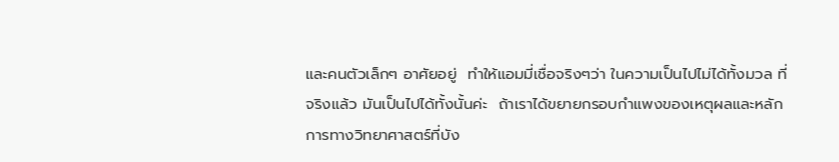และคนตัวเล็กๆ อาศัยอยู่  ทำให้แอมมี่เชื่อจริงๆว่า ในความเป็นไปไม่ได้ทั้งมวล ที่จริงแล้ว มันเป็นไปได้ทั้งนั้นค่ะ  ถ้าเราได้ขยายกรอบกำแพงของเหตุผลและหลักการทางวิทยาศาสตร์ที่บัง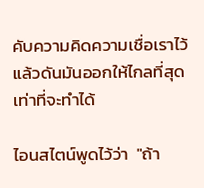คับความคิดความเชื่อเราไว้ แล้วดันมันออกให้ไกลที่สุดเท่าที่จะทำได้

ไอนสไตน์พูดไว้ว่า  "ถ้า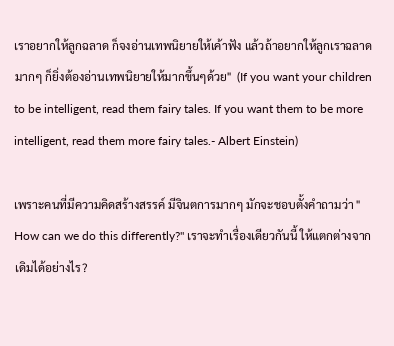เราอยากให้ลูกฉลาด ก็จงอ่านเทพนิยายให้เค้าฟัง แล้วถ้าอยากให้ลูกเราฉลาดมากๆ ก็ยิ่งต้องอ่านเทพนิยายให้มากขึ้นๆด้วย"  (If you want your children to be intelligent, read them fairy tales. If you want them to be more intelligent, read them more fairy tales.- Albert Einstein)

เพราะคนที่มีความคิดสร้างสรรค์ มีจินตการมากๆ มักจะชอบตั้งคำถามว่า " How can we do this differently?" เราจะทำเรื่องเดียวกันนี้ ให้แตกต่างจากเดิมได้อย่างไร?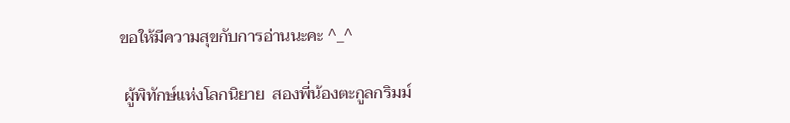ขอให้มีความสุขกับการอ่านนะคะ ^_^

 ผู้พิทักษ์แห่งโลกนิยาย  สองพี่น้องตะกูลกริมม์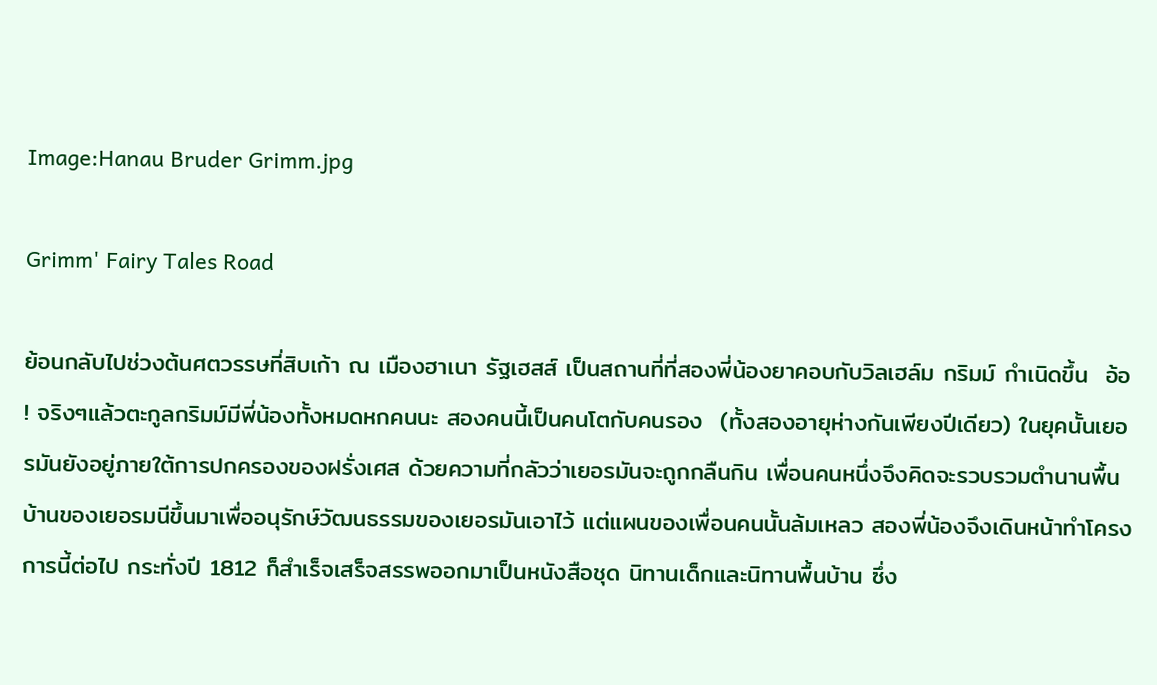Image:Hanau Bruder Grimm.jpg

Grimm' Fairy Tales Road

ย้อนกลับไปช่วงต้นศตวรรษที่สิบเก้า ณ เมืองฮาเนา รัฐเฮสส์ เป็นสถานที่ที่สองพี่น้องยาคอบกับวิลเฮล์ม กริมม์ กำเนิดขึ้น  อ้อ ! จริงๆแล้วตะกูลกริมม์มีพี่น้องทั้งหมดหกคนนะ สองคนนี้เป็นคนโตกับคนรอง  (ทั้งสองอายุห่างกันเพียงปีเดียว) ในยุคนั้นเยอรมันยังอยู่ภายใต้การปกครองของฝรั่งเศส ด้วยความที่กลัวว่าเยอรมันจะถูกกลืนกิน เพื่อนคนหนึ่งจึงคิดจะรวบรวมตำนานพื้นบ้านของเยอรมนีขึ้นมาเพื่ออนุรักษ์วัฒนธรรมของเยอรมันเอาไว้ แต่แผนของเพื่อนคนนั้นล้มเหลว สองพี่น้องจึงเดินหน้าทำโครงการนี้ต่อไป กระทั่งปี 1812 ก็สำเร็จเสร็จสรรพออกมาเป็นหนังสือชุด นิทานเด็กและนิทานพื้นบ้าน ซึ่ง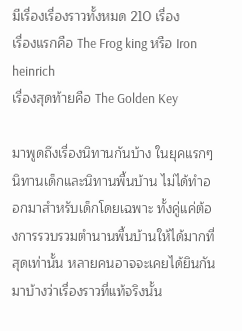มีเรื่องเรื่องราวทั้งหมด 210 เรื่อง
เรื่องแรกคือ The Frog king หรือ Iron heinrich
เรื่องสุดท้ายคือ The Golden Key

มาพูดถึงเรื่องนิทานกันบ้าง ในยุคแรกๆ นิทานเด็กและนิทานพื้นบ้าน ไม่ได้ทำออกมาสำหรับเด็กโดยเฉพาะ ทั้งคู่แค่ต้องการรวบรวมตำนานพื้นบ้านให้ได้มากที่สุดเท่านั้น หลายคนอาจจะเคยได้ยินกันมาบ้างว่าเรื่องราวที่แท้จริงนั้น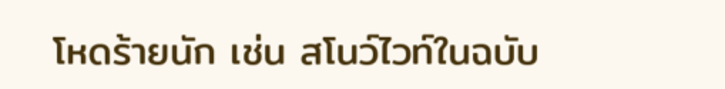โหดร้ายนัก เช่น สโนว์ไวท์ในฉบับ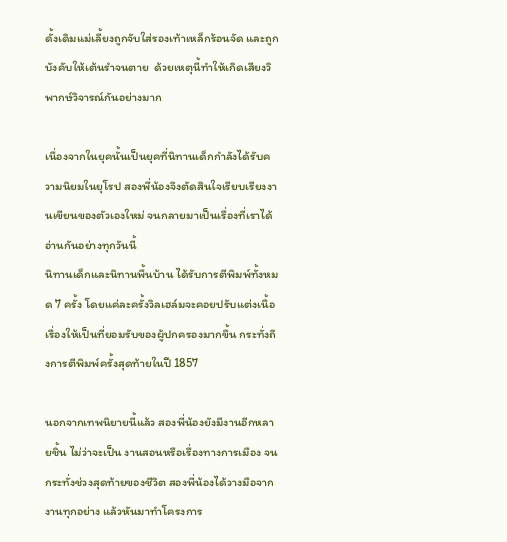ดั้งเดิมแม่เลี้ยงถูกจับใส่รองเท้าเหล็กร้อนจัด และถูกบังคับให้เต้นรำจนตาย  ด้วยเหตุนี้ทำให้เกิดเสียงวิพากษ์วิจารณ์กันอย่างมาก

เนื่องจากในยุคนั้นเป็นยุคที่นิทานเด็กกำลังได้รับความนิยมในยุโรป สองพี่น้องจึงตัดสินใจเรียบเรียงงานเขียนของตัวเองใหม่ จนกลายมาเป็นเรื่องที่เราได้อ่านกันอย่างทุกวันนี้
นิทานเด็กและนิทานพื้นบ้าน ได้รับการตีพิมพ์ทั้งหมด 7 ครั้ง โดยแค่ละครั้งวิลเฮล์มจะคอยปรับแต่งเนื้อเรื่องให้เป็นที่ยอมรับของผู้ปกครองมากขึ้น กระทั่งถึงการตีพิมพ์ครั้งสุดท้ายในปี 1857

นอกจากเทพนิยายนี้แล้ว สองพี่น้องยังมีงานอีกหลายชิ้น ไม่ว่าจะเป็น งานสอนหรือเรื่องทางการเมือง จนกระทั่งช่วงสุดท้ายของชีวิต สองพี่น้องได้วางมือจากงานทุกอย่าง แล้วหันมาทำโครงการ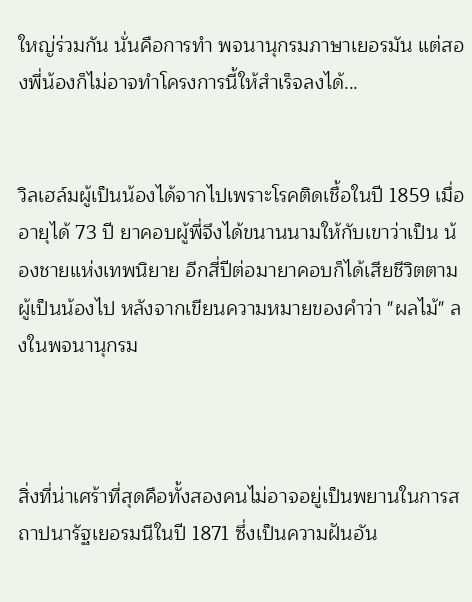ใหญ่ร่วมกัน นั่นคือการทำ พจนานุกรมภาษาเยอรมัน แต่สองพี่น้องก็ไม่อาจทำโครงการนี้ให้สำเร็จลงได้...


วิลเฮล์มผู้เป็นน้องได้จากไปเพราะโรคติดเชื้อในปี 1859 เมื่ออายุได้ 73 ปี ยาคอบผู้พี่จึงได้ขนานนามให้กับเขาว่าเป็น น้องชายแห่งเทพนิยาย อีกสี่ปีต่อมายาคอบก็ได้เสียชีวิตตามผู้เป็นน้องไป หลังจากเขียนความหมายของคำว่า "ผลไม้" ลงในพจนานุกรม



สิ่งที่น่าเศร้าที่สุดคือทั้งสองคนไม่อาจอยู่เป็นพยานในการสถาปนารัฐเยอรมนีในปี 1871 ซึ่งเป็นความฝันอัน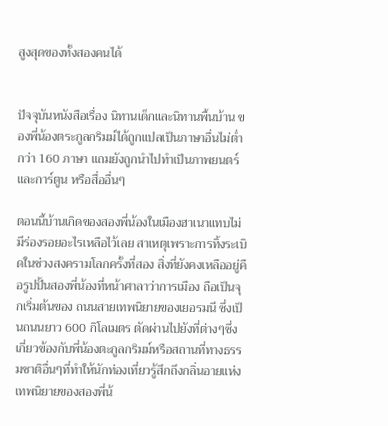สูงสุดของทั้งสองคนได้


ปัจจุบันหนังสือเรื่อง นิทานเด็กและนิทานพื้นบ้าน ของพี่น้องตระกูลกริมม์ได้ถูกแปลเป็นภาษาอื่นไม่ต่ำกว่า 160 ภาษา แถมยังถูกนำไปทำเป็นภาพยนตร์และการ์ตูน หรือสื่ออื่นๆ

ตอนนี้บ้านเกิดของสองพี่น้องในเมืองฮาเนาแทบไม่มีร่องรอยอะไรเหลือไว้เลย สาเหตุเพราะการทิ้งระเบิดในช่วงสงครามโลกครั้งที่สอง สิ่งที่ยังคงเหลืออยู่คือรูปปั้นสองพี่น้องที่หน้าศาลาว่าการเมือง ถือเป็นจุกเริ่มต้นของ ถนนสายเทพนิยายของเยอรมนี ซึ่งเป็นถนนยาว 600 กิโลเมตร ตัดผ่านไปยังที่ต่างๆซึ่งเกี่ยวข้องกับพี่น้องตะกูลกริมม์หรือสถานที่ทางธรรมชาติอื่นๆที่ทำให้นักท่องเที่ยวรู้สึกถึงกลิ่นอายแห่งเทพนิยายของสองพี่น้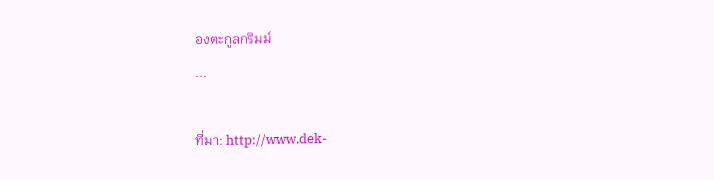องตะกูลกริมม์
...

ที่มา: http://www.dek-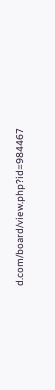d.com/board/view.php?id=984467